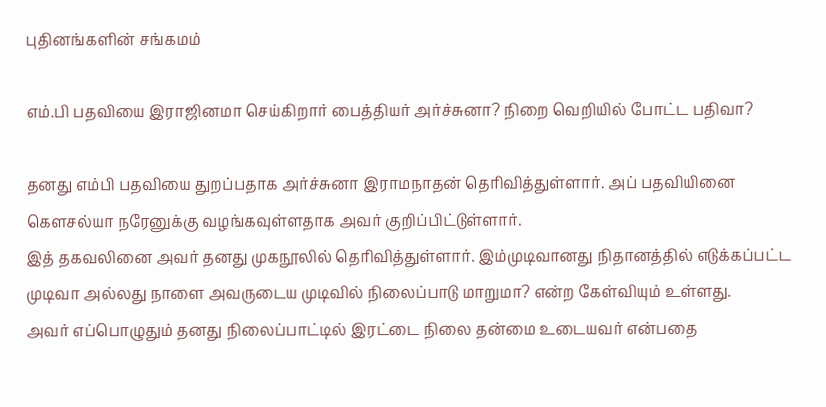புதினங்களின் சங்கமம்

எம்.பி பதவியை இராஜினமா செய்கிறார் பைத்தியர் அர்ச்சுனா? நிறை வெறியில் போட்ட பதிவா?

தனது எம்பி பதவியை துறப்பதாக அர்ச்சுனா இராமநாதன் தெரிவித்துள்ளார். அப் பதவியினை கௌசல்யா நரேனுக்கு வழங்கவுள்ளதாக அவர் குறிப்பிட்டுள்ளார்.
இத் தகவலினை அவர் தனது முகநூலில் தெரிவித்துள்ளார். இம்முடிவானது நிதானத்தில் எடுக்கப்பட்ட முடிவா அல்லது நாளை அவருடைய முடிவில் நிலைப்பாடு மாறுமா? என்ற கேள்வியும் உள்ளது.
அவர் எப்பொழுதும் தனது நிலைப்பாட்டில் இரட்டை நிலை தன்மை உடையவர் என்பதை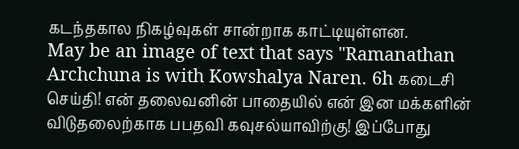கடந்தகால நிகழ்வுகள் சான்றாக காட்டியுள்ளன.
May be an image of text that says "Ramanathan Archchuna is with Kowshalya Naren. 6h கடைசி செய்தி! என் தலைவனின் பாதையில் என் இன மக்களின் விடுதலைற்காக பபதவி கவுசல்யாவிற்கு! இப்போது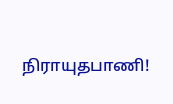நிராயுதபாணி!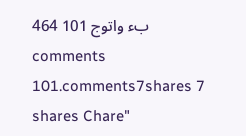464 بء واتوج 101 comments 101.comments7shares 7 shares Chare"